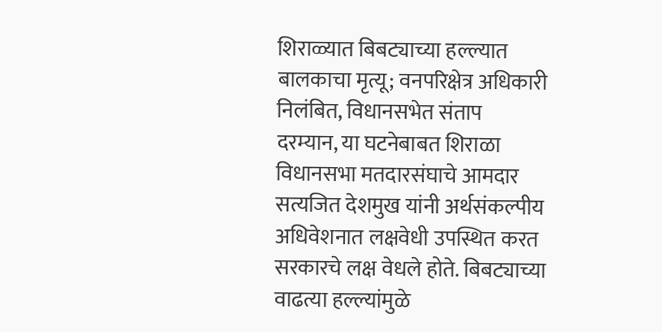शिराळ्यात बिबट्याच्या हल्ल्यात बालकाचा मृत्यू; वनपरिक्षेत्र अधिकारी निलंबित, विधानसभेत संताप
दरम्यान, या घटनेबाबत शिराळा विधानसभा मतदारसंघाचे आमदार सत्यजित देशमुख यांनी अर्थसंकल्पीय अधिवेशनात लक्षवेधी उपस्थित करत सरकारचे लक्ष वेधले होते. बिबट्याच्या वाढत्या हल्ल्यांमुळे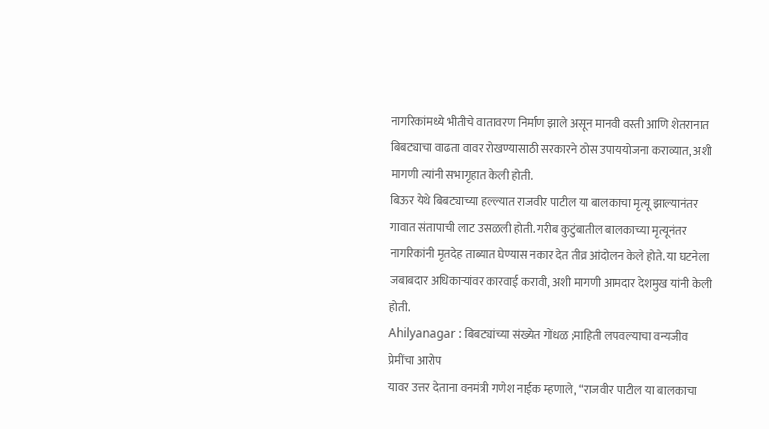नागरिकांमध्ये भीतीचे वातावरण निर्माण झाले असून मानवी वस्ती आणि शेतरानात बिबट्याचा वाढता वावर रोखण्यासाठी सरकारने ठोस उपाययोजना कराव्यात, अशी मागणी त्यांनी सभागृहात केली होती.
बिऊर येथे बिबट्याच्या हल्ल्यात राजवीर पाटील या बालकाचा मृत्यू झाल्यानंतर गावात संतापाची लाट उसळली होती. गरीब कुटुंबातील बालकाच्या मृत्यूनंतर नागरिकांनी मृतदेह ताब्यात घेण्यास नकार देत तीव्र आंदोलन केले होते. या घटनेला जबाबदार अधिकाऱ्यांवर कारवाई करावी, अशी मागणी आमदार देशमुख यांनी केली होती.
Ahilyanagar : बिबट्यांच्या संख्येत गोंधळ ;माहिती लपवल्याचा वन्यजीव प्रेमींचा आरोप
यावर उत्तर देताना वनमंत्री गणेश नाईक म्हणाले, “राजवीर पाटील या बालकाचा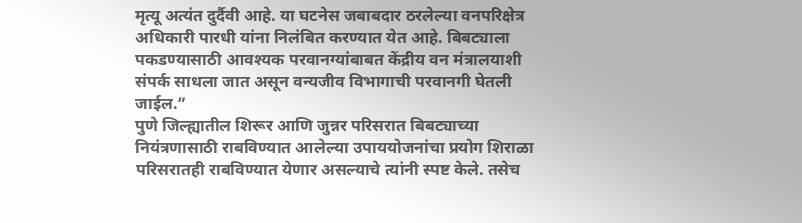मृत्यू अत्यंत दुर्दैवी आहे. या घटनेस जबाबदार ठरलेल्या वनपरिक्षेत्र अधिकारी पारधी यांना निलंबित करण्यात येत आहे. बिबट्याला पकडण्यासाठी आवश्यक परवानग्यांबाबत केंद्रीय वन मंत्रालयाशी संपर्क साधला जात असून वन्यजीव विभागाची परवानगी घेतली जाईल.”
पुणे जिल्ह्यातील शिरूर आणि जुन्नर परिसरात बिबट्याच्या नियंत्रणासाठी राबविण्यात आलेल्या उपाययोजनांचा प्रयोग शिराळा परिसरातही राबविण्यात येणार असल्याचे त्यांनी स्पष्ट केले. तसेच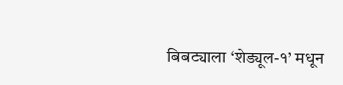बिबट्याला ‘शेड्यूल-१’ मधून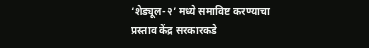‘शेड्यूल-२’ मध्ये समाविष्ट करण्याचा प्रस्ताव केंद्र सरकारकडे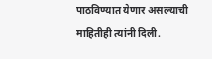पाठविण्यात येणार असल्याची माहितीही त्यांनी दिली.